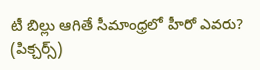టీ బిల్లు ఆగితే సీమాంధ్రలో హీరో ఎవరు? (పిక్చర్స్)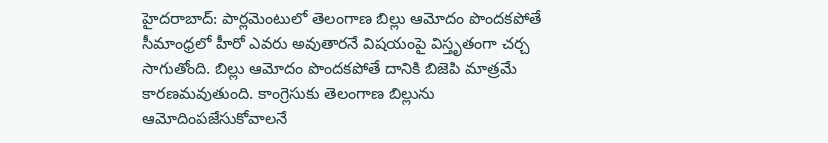హైదరాబాద్: పార్లమెంటులో తెలంగాణ బిల్లు ఆమోదం పొందకపోతే సీమాంధ్రలో హీరో ఎవరు అవుతారనే విషయంపై విస్తృతంగా చర్చ సాగుతోంది. బిల్లు ఆమోదం పొందకపోతే దానికి బిజెపి మాత్రమే కారణమవుతుంది. కాంగ్రెసుకు తెలంగాణ బిల్లును ఆమోదింపజేసుకోవాలనే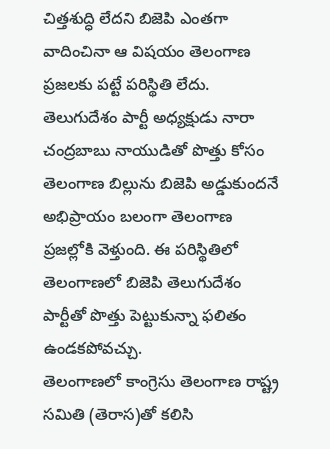చిత్తశుద్ధి లేదని బిజెపి ఎంతగా వాదించినా ఆ విషయం తెలంగాణ ప్రజలకు పట్టే పరిస్థితి లేదు. తెలుగుదేశం పార్టీ అధ్యక్షుడు నారా చంద్రబాబు నాయుడితో పొత్తు కోసం తెలంగాణ బిల్లును బిజెపి అడ్డుకుందనే అభిప్రాయం బలంగా తెలంగాణ ప్రజల్లోకి వెళ్తుంది. ఈ పరిస్థితిలో తెలంగాణలో బిజెపి తెలుగుదేశం పార్టీతో పొత్తు పెట్టుకున్నా ఫలితం ఉండకపోవచ్చు.
తెలంగాణలో కాంగ్రెసు తెలంగాణ రాష్ట్ర సమితి (తెరాస)తో కలిసి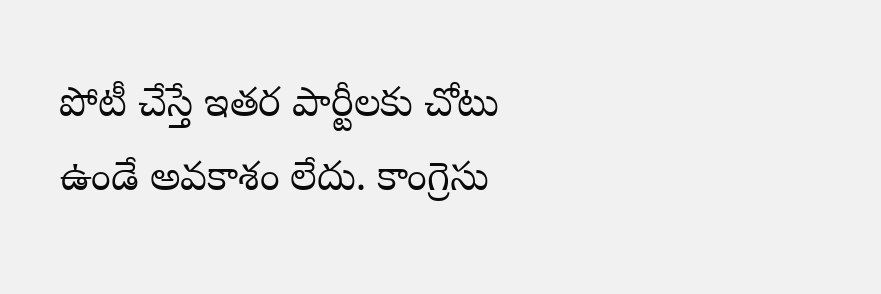పోటీ చేస్తే ఇతర పార్టీలకు చోటు ఉండే అవకాశం లేదు. కాంగ్రెసు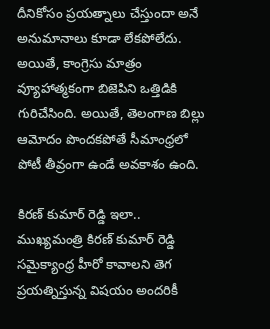దీనికోసం ప్రయత్నాలు చేస్తుందా అనే అనుమానాలు కూడా లేకపోలేదు. అయితే, కాంగ్రెసు మాత్రం వ్యూహాత్మకంగా బిజెపిని ఒత్తిడికి గురిచేసింది. అయితే, తెలంగాణ బిల్లు ఆమోదం పొందకపోతే సీమాంధ్రలో పోటీ తీవ్రంగా ఉండే అవకాశం ఉంది.

కిరణ్ కుమార్ రెడ్డి ఇలా..
ముఖ్యమంత్రి కిరణ్ కుమార్ రెడ్డి సమైక్యాంధ్ర హీరో కావాలని తెగ ప్రయత్నిస్తున్న విషయం అందరికీ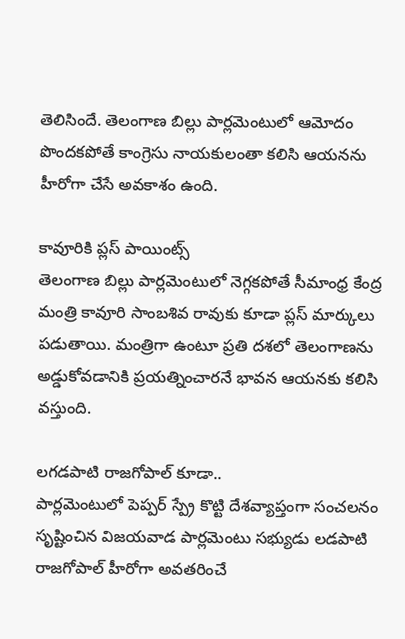తెలిసిందే. తెలంగాణ బిల్లు పార్లమెంటులో ఆమోదం పొందకపోతే కాంగ్రెసు నాయకులంతా కలిసి ఆయనను హీరోగా చేసే అవకాశం ఉంది.

కావూరికి ప్లస్ పాయింట్స్
తెలంగాణ బిల్లు పార్లమెంటులో నెగ్గకపోతే సీమాంధ్ర కేంద్ర మంత్రి కావూరి సాంబశివ రావుకు కూడా ప్లస్ మార్కులు పడుతాయి. మంత్రిగా ఉంటూ ప్రతి దశలో తెలంగాణను అడ్డుకోవడానికి ప్రయత్నించారనే భావన ఆయనకు కలిసి వస్తుంది.

లగడపాటి రాజగోపాల్ కూడా..
పార్లమెంటులో పెప్పర్ స్ప్రే కొట్టి దేశవ్యాప్తంగా సంచలనం సృష్టించిన విజయవాడ పార్లమెంటు సభ్యుడు లడపాటి రాజగోపాల్ హీరోగా అవతరించే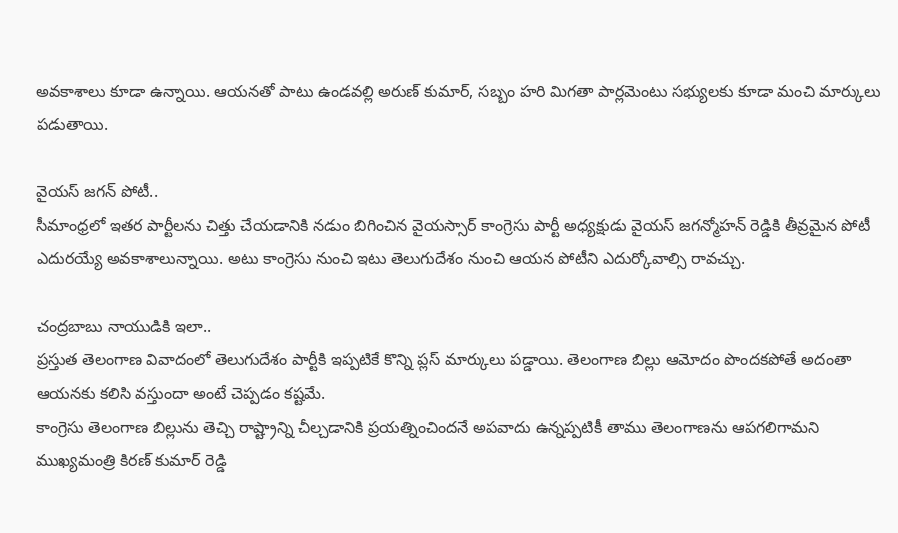అవకాశాలు కూడా ఉన్నాయి. ఆయనతో పాటు ఉండవల్లి అరుణ్ కుమార్, సబ్బం హరి మిగతా పార్లమెంటు సభ్యులకు కూడా మంచి మార్కులు పడుతాయి.

వైయస్ జగన్ పోటీ..
సీమాంధ్రలో ఇతర పార్టీలను చిత్తు చేయడానికి నడుం బిగించిన వైయస్సార్ కాంగ్రెసు పార్టీ అధ్యక్షుడు వైయస్ జగన్మోహన్ రెడ్డికి తీవ్రమైన పోటీ ఎదురయ్యే అవకాశాలున్నాయి. అటు కాంగ్రెసు నుంచి ఇటు తెలుగుదేశం నుంచి ఆయన పోటీని ఎదుర్కోవాల్సి రావచ్చు.

చంద్రబాబు నాయుడికి ఇలా..
ప్రస్తుత తెలంగాణ వివాదంలో తెలుగుదేశం పార్టీకి ఇప్పటికే కొన్ని ప్లస్ మార్కులు పడ్డాయి. తెలంగాణ బిల్లు ఆమోదం పొందకపోతే అదంతా ఆయనకు కలిసి వస్తుందా అంటే చెప్పడం కష్టమే.
కాంగ్రెసు తెలంగాణ బిల్లును తెచ్చి రాష్ట్రాన్ని చీల్చడానికి ప్రయత్నించిందనే అపవాదు ఉన్నప్పటికీ తాము తెలంగాణను ఆపగలిగామని ముఖ్యమంత్రి కిరణ్ కుమార్ రెడ్డి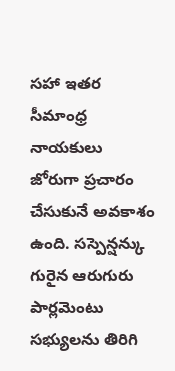సహా ఇతర సీమాంధ్ర నాయకులు జోరుగా ప్రచారం చేసుకునే అవకాశం ఉంది. సస్పెన్షన్కు గురైన ఆరుగురు పార్లమెంటు సభ్యులను తిరిగి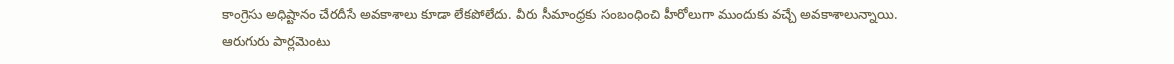కాంగ్రెసు అధిష్టానం చేరదీసే అవకాశాలు కూడా లేకపోలేదు. వీరు సీమాంధ్రకు సంబంధించి హీరోలుగా ముందుకు వచ్చే అవకాశాలున్నాయి.
ఆరుగురు పార్లమెంటు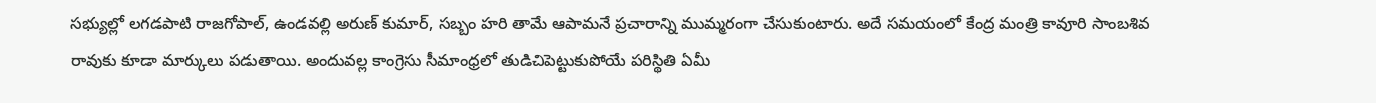సభ్యుల్లో లగడపాటి రాజగోపాల్, ఉండవల్లి అరుణ్ కుమార్, సబ్బం హరి తామే ఆపామనే ప్రచారాన్ని ముమ్మరంగా చేసుకుంటారు. అదే సమయంలో కేంద్ర మంత్రి కావూరి సాంబశివ రావుకు కూడా మార్కులు పడుతాయి. అందువల్ల కాంగ్రెసు సీమాంధ్రలో తుడిచిపెట్టుకుపోయే పరిస్థితి ఏమీ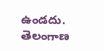ఉండదు.
తెలంగాణ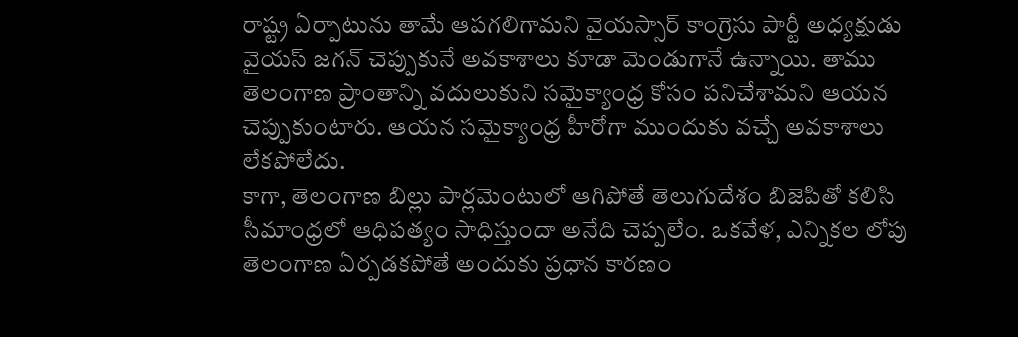రాష్ట్ర ఏర్పాటును తామే ఆపగలిగామని వైయస్సార్ కాంగ్రెసు పార్టీ అధ్యక్షుడు వైయస్ జగన్ చెప్పుకునే అవకాశాలు కూడా మెండుగానే ఉన్నాయి. తాము తెలంగాణ ప్రాంతాన్ని వదులుకుని సమైక్యాంధ్ర కోసం పనిచేశామని ఆయన చెప్పుకుంటారు. ఆయన సమైక్యాంధ్ర హీరోగా ముందుకు వచ్చే అవకాశాలు లేకపోలేదు.
కాగా, తెలంగాణ బిల్లు పార్లమెంటులో ఆగిపోతే తెలుగుదేశం బిజెపితో కలిసి సీమాంధ్రలో ఆధిపత్యం సాధిస్తుందా అనేది చెప్పలేం. ఒకవేళ, ఎన్నికల లోపు తెలంగాణ ఏర్పడకపోతే అందుకు ప్రధాన కారణం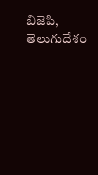బిజెపి, తెలుగుదేశం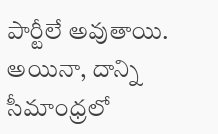పార్టీలే అవుతాయి. అయినా, దాన్ని సీమాంధ్రలో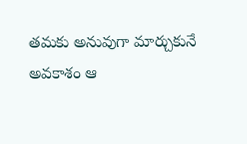తమకు అనువుగా మార్చుకునే అవకాశం ఆ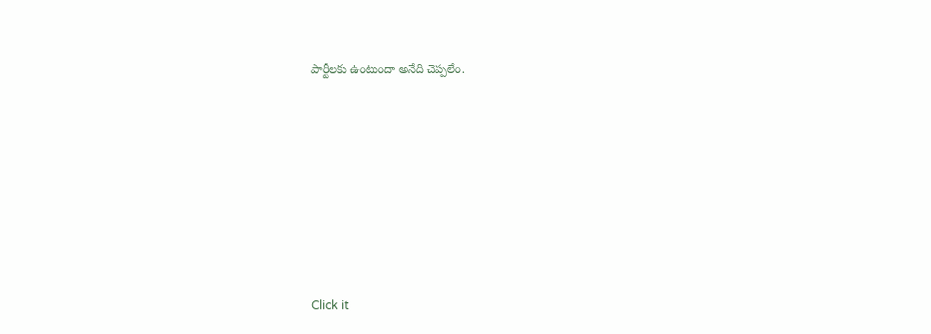పార్టీలకు ఉంటుందా అనేది చెప్పలేం.












Click it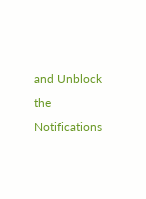and Unblock the Notifications